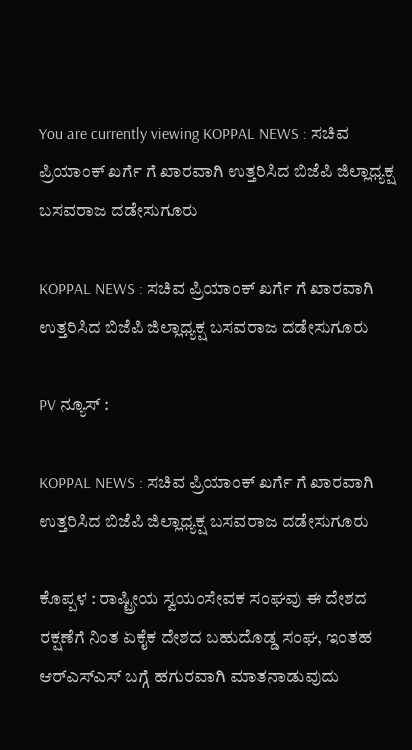You are currently viewing KOPPAL NEWS : ಸಚಿವ ಪ್ರಿಯಾಂಕ್‌ ಖರ್ಗೆ ಗೆ ಖಾರವಾಗಿ ಉತ್ತರಿಸಿದ ಬಿಜೆಪಿ ಜಿಲ್ಲಾಧ್ಯಕ್ಷ ಬಸವರಾಜ ದಡೇಸುಗೂರು

KOPPAL NEWS : ಸಚಿವ ಪ್ರಿಯಾಂಕ್‌ ಖರ್ಗೆ ಗೆ ಖಾರವಾಗಿ ಉತ್ತರಿಸಿದ ಬಿಜೆಪಿ ಜಿಲ್ಲಾಧ್ಯಕ್ಷ ಬಸವರಾಜ ದಡೇಸುಗೂರು

PV ನ್ಯೂಸ್‌ :

KOPPAL NEWS : ಸಚಿವ ಪ್ರಿಯಾಂಕ್‌ ಖರ್ಗೆ ಗೆ ಖಾರವಾಗಿ ಉತ್ತರಿಸಿದ ಬಿಜೆಪಿ ಜಿಲ್ಲಾಧ್ಯಕ್ಷ ಬಸವರಾಜ ದಡೇಸುಗೂರು

ಕೊಪ್ಪಳ : ರಾಷ್ಟ್ರೀಯ ಸ್ವಯಂಸೇವಕ ಸಂಘವು ಈ ದೇಶದ ರಕ್ಷಣೆಗೆ ನಿಂತ ಏಕೈಕ ದೇಶದ ಬಹುದೊಡ್ಡ ಸಂಘ, ಇಂತಹ ಆರ್‌ಎಸ್‌ಎಸ್‌ ಬಗ್ಗೆ ಹಗುರವಾಗಿ ಮಾತನಾಡುವುದು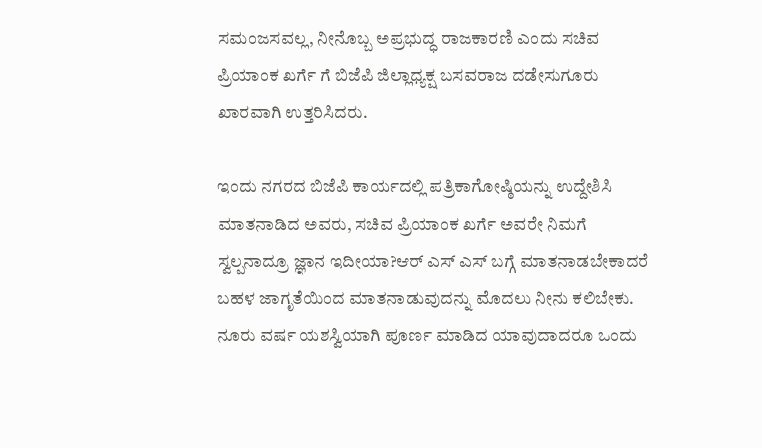ಸಮಂಜಸವಲ್ಲ, ನೀನೊಬ್ಬ ಅಪ್ರಭುದ್ಧ ರಾಜಕಾರಣಿ ಎಂದು ಸಚಿವ ಪ್ರಿಯಾಂಕ ಖರ್ಗೆ ಗೆ ಬಿಜೆಪಿ ಜಿಲ್ಲಾಧ್ಯಕ್ಷ ಬಸವರಾಜ ದಡೇಸುಗೂರು ಖಾರವಾಗಿ ಉತ್ತರಿಸಿದರು.

ಇಂದು ನಗರದ ಬಿಜೆಪಿ ಕಾರ್ಯದಲ್ಲಿ ಪತ್ರಿಕಾಗೋಷ್ಠಿಯನ್ನು ಉದ್ದೇಶಿಸಿ ಮಾತನಾಡಿದ ಅವರು, ಸಚಿವ ಪ್ರಿಯಾಂಕ ಖರ್ಗೆ ಅವರೇ ನಿಮಗೆ ಸ್ವಲ್ಪನಾದ್ರೂ ಜ್ಞಾನ ಇದೀಯಾ?ಆರ್ ಎಸ್ ಎಸ್ ಬಗ್ಗೆ ಮಾತನಾಡಬೇಕಾದರೆ ಬಹಳ ಜಾಗೃತೆಯಿಂದ ಮಾತನಾಡುವುದನ್ನು ಮೊದಲು ನೀನು ಕಲಿಬೇಕು. ನೂರು ವರ್ಷ ಯಶಸ್ವಿಯಾಗಿ ಪೂರ್ಣ ಮಾಡಿದ ಯಾವುದಾದರೂ ಒಂದು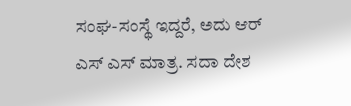ಸಂಘ-ಸಂಸ್ಥೆ ಇದ್ದರೆ, ಅದು ಆರ್ ಎಸ್ ಎಸ್ ಮಾತ್ರ. ಸದಾ ದೇಶ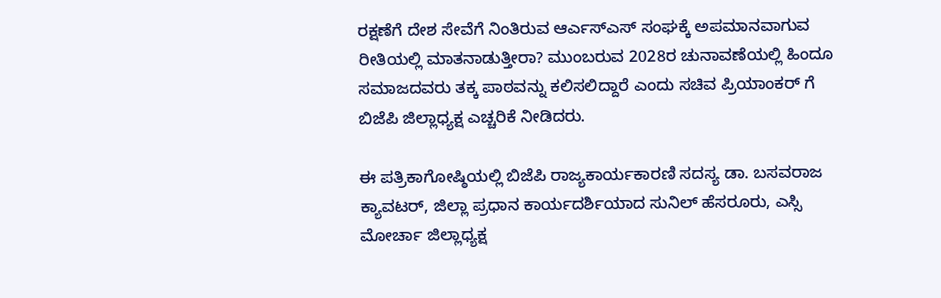ರಕ್ಷಣೆಗೆ ದೇಶ ಸೇವೆಗೆ ನಿಂತಿರುವ ಆರ್ಎಸ್ಎಸ್ ಸಂಘಕ್ಕೆ ಅಪಮಾನವಾಗುವ ರೀತಿಯಲ್ಲಿ ಮಾತನಾಡುತ್ತೀರಾ? ಮುಂಬರುವ 2028ರ ಚುನಾವಣೆಯಲ್ಲಿ ಹಿಂದೂ ಸಮಾಜದವರು ತಕ್ಕ ಪಾಠವನ್ನು ಕಲಿಸಲಿದ್ದಾರೆ ಎಂದು ಸಚಿವ ಪ್ರಿಯಾಂಕರ್ ಗೆ ಬಿಜೆಪಿ ಜಿಲ್ಲಾಧ್ಯಕ್ಷ ಎಚ್ಚರಿಕೆ ನೀಡಿದರು.

ಈ ಪತ್ರಿಕಾಗೋಷ್ಠಿಯಲ್ಲಿ ಬಿಜೆಪಿ ರಾಜ್ಯಕಾರ್ಯಕಾರಣಿ ಸದಸ್ಯ ಡಾ. ಬಸವರಾಜ ಕ್ಯಾವಟ‌ರ್, ಜಿಲ್ಲಾ ಪ್ರಧಾನ ಕಾರ್ಯದರ್ಶಿಯಾದ ಸುನಿಲ್ ಹೆಸರೂರು, ಎಸ್ಸಿ ಮೋರ್ಚಾ ಜಿಲ್ಲಾಧ್ಯಕ್ಷ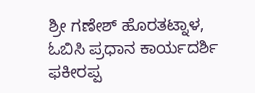ಶ್ರೀ ಗಣೇಶ್ ಹೊರತಟ್ನಾಳ, ಓಬಿಸಿ ಪ್ರಧಾನ ಕಾರ್ಯದರ್ಶಿ ಫಕೀರಪ್ಪ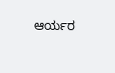ಆರ್ಯರ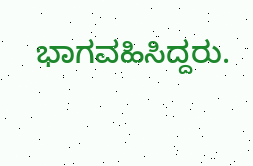ಭಾಗವಹಿಸಿದ್ದರು.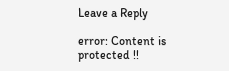Leave a Reply

error: Content is protected !!